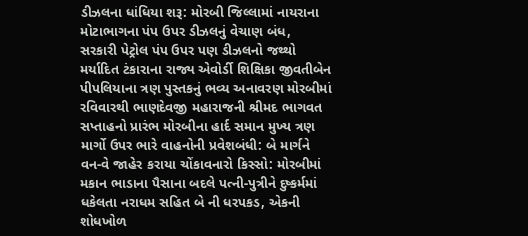ડીઝલના ધાંધિયા શરૂ: મોરબી જિલ્લામાં નાયરાના મોટાભાગના પંપ ઉપર ડીઝલનું વેચાણ બંધ, સરકારી પેટ્રોલ પંપ ઉપર પણ ડીઝલનો જથ્થો મર્યાદિત ટંકારાના રાજ્ય એવોર્ડી શિક્ષિકા જીવતીબેન પીપલિયાના ત્રણ પુસ્તકનું ભવ્ય અનાવરણ મોરબીમાં રવિવારથી ભાણદેવજી મહારાજની શ્રીમદ ભાગવત સપ્તાહનો પ્રારંભ મોરબીના હાર્દ સમાન મુખ્ય ત્રણ માર્ગો ઉપર ભારે વાહનોની પ્રવેશબંધી: બે માર્ગને વન-વે જાહેર કરાયા ચોંકાવનારો કિસ્સો: મોરબીમાં મકાન ભાડાના પૈસાના બદલે પત્ની-પુત્રીને દુષ્કર્મમાં ધકેલતા નરાધમ સહિત બે ની ધરપકડ, એકની શોધખોળ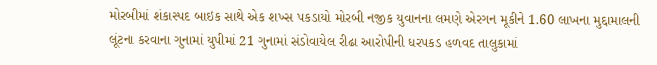મોરબીમાં શંકાસ્પદ બાઇક સાથે એક શખ્સ પકડાયો મોરબી નજીક યુવાનના લમણે એરગન મૂકીને 1.60 લાખના મુદ્દામાલની લૂંટના કરવાના ગુનામાં યુપીમાં 21 ગુનામાં સંડોવાયેલ રીઢા આરોપીની ધરપકડ હળવદ તાલુકામાં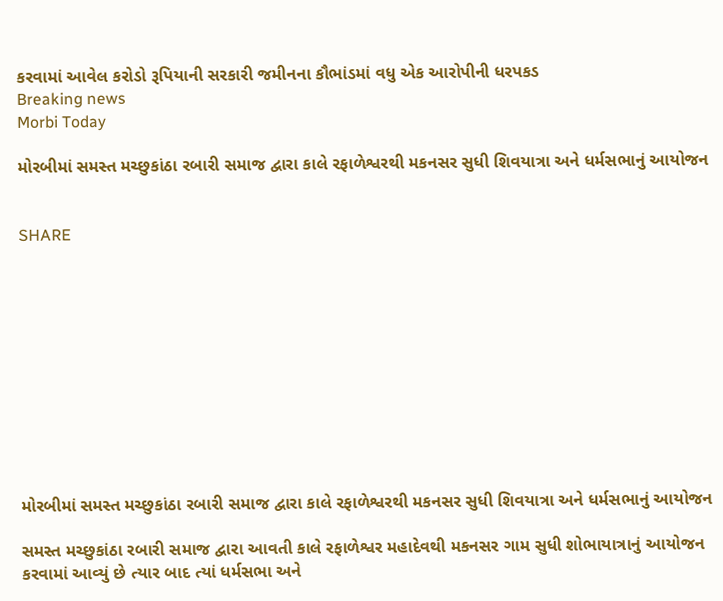કરવામાં આવેલ કરોડો રૂપિયાની સરકારી જમીનના કૌભાંડમાં વધુ એક આરોપીની ધરપકડ
Breaking news
Morbi Today

મોરબીમાં સમસ્ત મચ્છુકાંઠા રબારી સમાજ દ્વારા કાલે રફાળેશ્વરથી મકનસર સુધી શિવયાત્રા અને ધર્મસભાનું આયોજન


SHARE











મોરબીમાં સમસ્ત મચ્છુકાંઠા રબારી સમાજ દ્વારા કાલે રફાળેશ્વરથી મકનસર સુધી શિવયાત્રા અને ધર્મસભાનું આયોજન

સમસ્ત મચ્છુકાંઠા રબારી સમાજ દ્વારા આવતી કાલે રફાળેશ્વર મહાદેવથી મકનસર ગામ સુધી શોભાયાત્રાનું આયોજન કરવામાં આવ્યું છે ત્યાર બાદ ત્યાં ધર્મસભા અને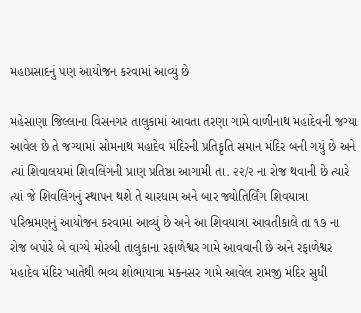મહાપ્રસાદનું પણ આયોજન કરવામાં આવ્યું છે

મહેસાણા જિલ્લાના વિસનગર તાલુકામાં આવતા તરણા ગામે વાળીનાથ મહાદેવની જગ્યા આવેલ છે તે જગ્યામાં સોમનાથ મહાદેવ મંદિરની પ્રતિકૃતિ સમાન મંદિર બની ગયું છે અને ત્યાં શિવાલયમાં શિવલિંગની પ્રાણ પ્રતિષ્ઠા આગામી તા. ૨૨/૨ ના રોજ થવાની છે ત્યારે ત્યાં જે શિવલિંગનું સ્થાપન થશે તે ચારધામ અને બાર જ્યોતિર્લિંગ શિવયાત્રા પરિભ્રમણનું આયોજન કરવામાં આવ્યું છે અને આ શિવયાત્રા આવતીકાલે તા ૧૭ ના રોજ બપોરે બે વાગ્યે મોરબી તાલુકાના રફાળેશ્વર ગામે આવવાની છે અને રફાળેશ્વર મહાદેવ મંદિર ખાતેથી ભવ્ય શોભાયાત્રા મકનસર ગામે આવેલ રામજી મંદિર સુધી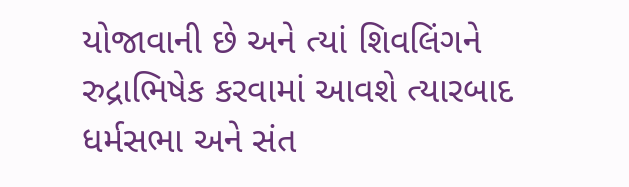યોજાવાની છે અને ત્યાં શિવલિંગને રુદ્રાભિષેક કરવામાં આવશે ત્યારબાદ ધર્મસભા અને સંત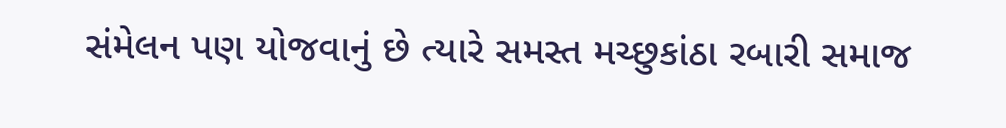સંમેલન પણ યોજવાનું છે ત્યારે સમસ્ત મચ્છુકાંઠા રબારી સમાજ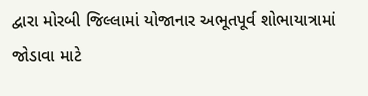દ્વારા મોરબી જિલ્લામાં યોજાનાર અભૂતપૂર્વ શોભાયાત્રામાં જોડાવા માટે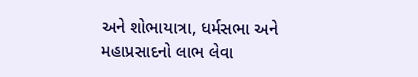અને શોભાયાત્રા, ધર્મસભા અને મહાપ્રસાદનો લાભ લેવા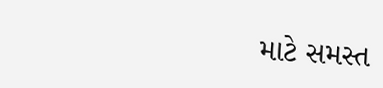માટે સમસ્ત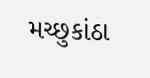મચ્છુકાંઠા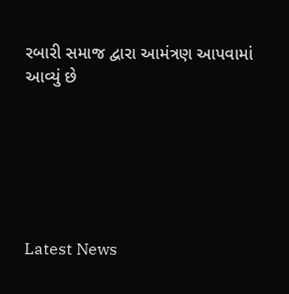રબારી સમાજ દ્વારા આમંત્રણ આપવામાં આવ્યું છે






Latest News